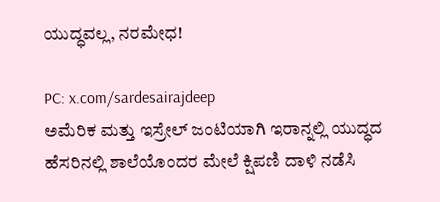ಯುದ್ಧವಲ್ಲ, ನರಮೇಧ!

PC: x.com/sardesairajdeep
ಅಮೆರಿಕ ಮತ್ತು ಇಸ್ರೇಲ್ ಜಂಟಿಯಾಗಿ ಇರಾನ್ನಲ್ಲಿ ಯುದ್ಧದ ಹೆಸರಿನಲ್ಲಿ ಶಾಲೆಯೊಂದರ ಮೇಲೆ ಕ್ಷಿಪಣಿ ದಾಳಿ ನಡೆಸಿ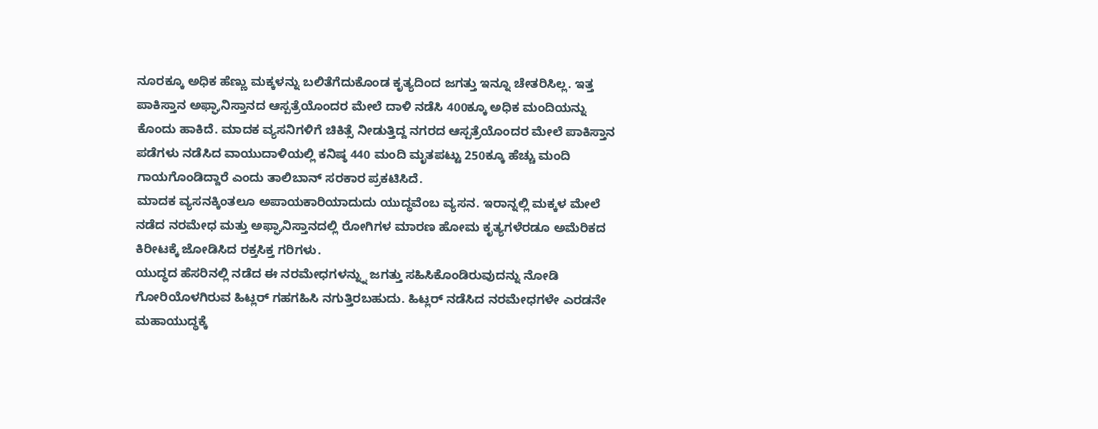ನೂರಕ್ಕೂ ಅಧಿಕ ಹೆಣ್ಣು ಮಕ್ಕಳನ್ನು ಬಲಿತೆಗೆದುಕೊಂಡ ಕೃತ್ಯದಿಂದ ಜಗತ್ತು ಇನ್ನೂ ಚೇತರಿಸಿಲ್ಲ. ಇತ್ತ ಪಾಕಿಸ್ತಾನ ಅಫ್ಘಾನಿಸ್ತಾನದ ಆಸ್ಪತ್ರೆಯೊಂದರ ಮೇಲೆ ದಾಳಿ ನಡೆಸಿ 400ಕ್ಕೂ ಅಧಿಕ ಮಂದಿಯನ್ನು ಕೊಂದು ಹಾಕಿದೆ. ಮಾದಕ ವ್ಯಸನಿಗಳಿಗೆ ಚಿಕಿತ್ಸೆ ನೀಡುತ್ತಿದ್ದ ನಗರದ ಆಸ್ಪತ್ರೆಯೊಂದರ ಮೇಲೆ ಪಾಕಿಸ್ತಾನ ಪಡೆಗಳು ನಡೆಸಿದ ವಾಯುದಾಳಿಯಲ್ಲಿ ಕನಿಷ್ಠ 440 ಮಂದಿ ಮೃತಪಟ್ಟು 250ಕ್ಕೂ ಹೆಚ್ಚು ಮಂದಿ ಗಾಯಗೊಂಡಿದ್ದಾರೆ ಎಂದು ತಾಲಿಬಾನ್ ಸರಕಾರ ಪ್ರಕಟಿಸಿದೆ.
ಮಾದಕ ವ್ಯಸನಕ್ಕಿಂತಲೂ ಅಪಾಯಕಾರಿಯಾದುದು ಯುದ್ಧವೆಂಬ ವ್ಯಸನ. ಇರಾನ್ನಲ್ಲಿ ಮಕ್ಕಳ ಮೇಲೆ ನಡೆದ ನರಮೇಧ ಮತ್ತು ಅಫ್ಘಾನಿಸ್ತಾನದಲ್ಲಿ ರೋಗಿಗಳ ಮಾರಣ ಹೋಮ ಕೃತ್ಯಗಳೆರಡೂ ಅಮೆರಿಕದ ಕಿರೀಟಕ್ಕೆ ಜೋಡಿಸಿದ ರಕ್ತಸಿಕ್ತ ಗರಿಗಳು.
ಯುದ್ಧದ ಹೆಸರಿನಲ್ಲಿ ನಡೆದ ಈ ನರಮೇಧಗಳನ್ನ್ನು ಜಗತ್ತು ಸಹಿಸಿಕೊಂಡಿರುವುದನ್ನು ನೋಡಿ ಗೋರಿಯೊಳಗಿರುವ ಹಿಟ್ಲರ್ ಗಹಗಹಿಸಿ ನಗುತ್ತಿರಬಹುದು. ಹಿಟ್ಲರ್ ನಡೆಸಿದ ನರಮೇಧಗಳೇ ಎರಡನೇ ಮಹಾಯುದ್ಧಕ್ಕೆ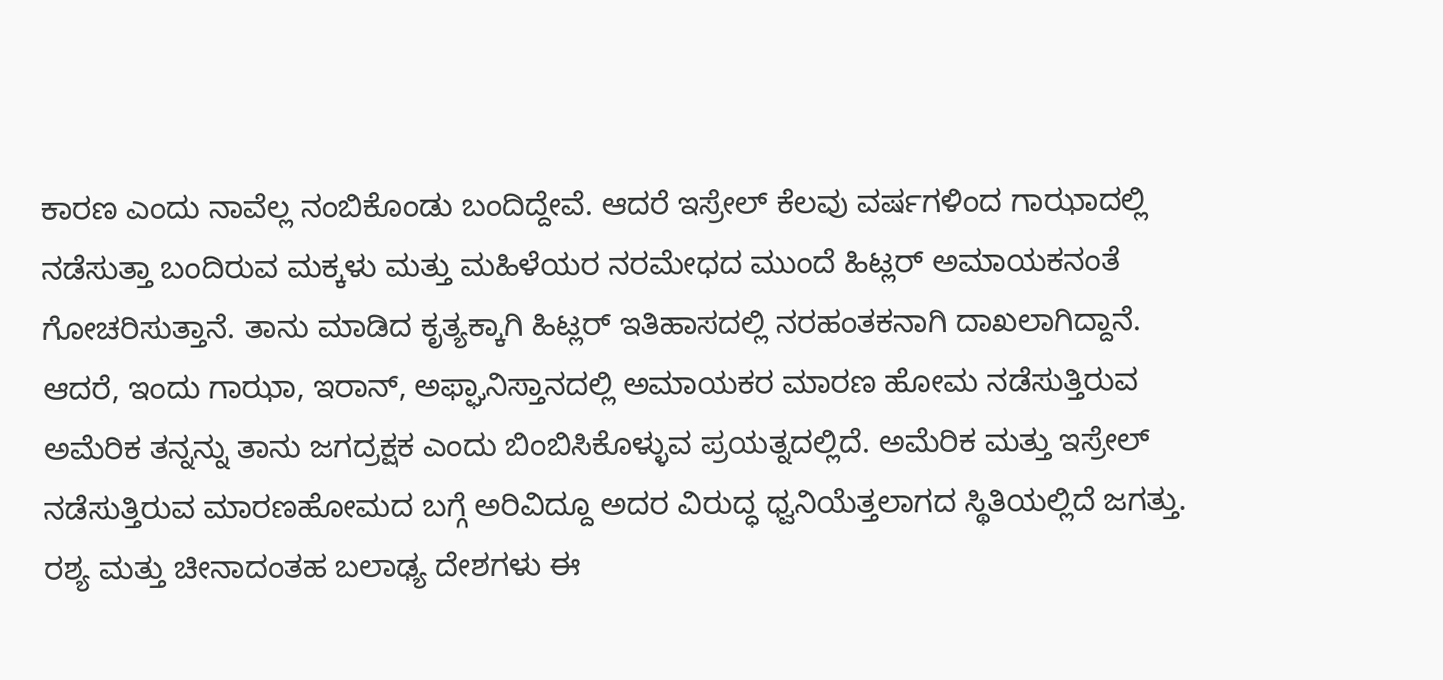ಕಾರಣ ಎಂದು ನಾವೆಲ್ಲ ನಂಬಿಕೊಂಡು ಬಂದಿದ್ದೇವೆ. ಆದರೆ ಇಸ್ರೇಲ್ ಕೆಲವು ವರ್ಷಗಳಿಂದ ಗಾಝಾದಲ್ಲಿ ನಡೆಸುತ್ತಾ ಬಂದಿರುವ ಮಕ್ಕಳು ಮತ್ತು ಮಹಿಳೆಯರ ನರಮೇಧದ ಮುಂದೆ ಹಿಟ್ಲರ್ ಅಮಾಯಕನಂತೆ ಗೋಚರಿಸುತ್ತಾನೆ. ತಾನು ಮಾಡಿದ ಕೃತ್ಯಕ್ಕಾಗಿ ಹಿಟ್ಲರ್ ಇತಿಹಾಸದಲ್ಲಿ ನರಹಂತಕನಾಗಿ ದಾಖಲಾಗಿದ್ದಾನೆ. ಆದರೆ, ಇಂದು ಗಾಝಾ, ಇರಾನ್, ಅಫ್ಘಾನಿಸ್ತಾನದಲ್ಲಿ ಅಮಾಯಕರ ಮಾರಣ ಹೋಮ ನಡೆಸುತ್ತಿರುವ ಅಮೆರಿಕ ತನ್ನನ್ನು ತಾನು ಜಗದ್ರಕ್ಷಕ ಎಂದು ಬಿಂಬಿಸಿಕೊಳ್ಳುವ ಪ್ರಯತ್ನದಲ್ಲಿದೆ. ಅಮೆರಿಕ ಮತ್ತು ಇಸ್ರೇಲ್ ನಡೆಸುತ್ತಿರುವ ಮಾರಣಹೋಮದ ಬಗ್ಗೆ ಅರಿವಿದ್ದೂ ಅದರ ವಿರುದ್ಧ ಧ್ವನಿಯೆತ್ತಲಾಗದ ಸ್ಥಿತಿಯಲ್ಲಿದೆ ಜಗತ್ತು. ರಶ್ಯ ಮತ್ತು ಚೀನಾದಂತಹ ಬಲಾಢ್ಯ ದೇಶಗಳು ಈ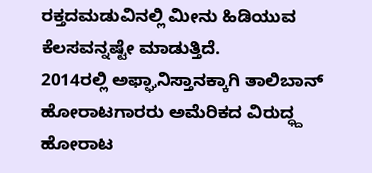ರಕ್ತದಮಡುವಿನಲ್ಲಿ ಮೀನು ಹಿಡಿಯುವ ಕೆಲಸವನ್ನಷ್ಟೇ ಮಾಡುತ್ತಿದೆ.
2014ರಲ್ಲಿ ಅಫ್ಘಾನಿಸ್ತಾನಕ್ಕಾಗಿ ತಾಲಿಬಾನ್ ಹೋರಾಟಗಾರರು ಅಮೆರಿಕದ ವಿರುದ್ಧ್ದ ಹೋರಾಟ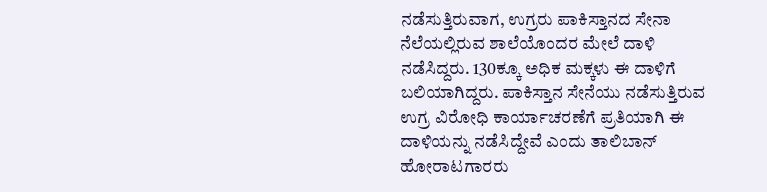ನಡೆಸುತ್ತಿರುವಾಗ, ಉಗ್ರರು ಪಾಕಿಸ್ತಾನದ ಸೇನಾ ನೆಲೆಯಲ್ಲಿರುವ ಶಾಲೆಯೊಂದರ ಮೇಲೆ ದಾಳಿ ನಡೆಸಿದ್ದರು. 130ಕ್ಕೂ ಅಧಿಕ ಮಕ್ಕಳು ಈ ದಾಳಿಗೆ ಬಲಿಯಾಗಿದ್ದರು. ಪಾಕಿಸ್ತಾನ ಸೇನೆಯು ನಡೆಸುತ್ತಿರುವ ಉಗ್ರ ವಿರೋಧಿ ಕಾರ್ಯಾಚರಣೆಗೆ ಪ್ರತಿಯಾಗಿ ಈ ದಾಳಿಯನ್ನು ನಡೆಸಿದ್ದೇವೆ ಎಂದು ತಾಲಿಬಾನ್ ಹೋರಾಟಗಾರರು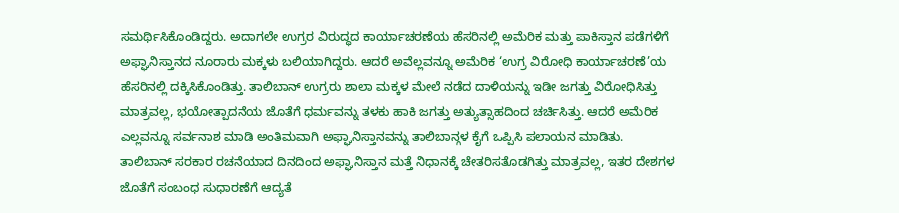ಸಮರ್ಥಿಸಿಕೊಂಡಿದ್ದರು. ಅದಾಗಲೇ ಉಗ್ರರ ವಿರುದ್ಧದ ಕಾರ್ಯಾಚರಣೆಯ ಹೆಸರಿನಲ್ಲಿ ಅಮೆರಿಕ ಮತ್ತು ಪಾಕಿಸ್ತಾನ ಪಡೆಗಳಿಗೆ ಅಫ್ಘಾನಿಸ್ತಾನದ ನೂರಾರು ಮಕ್ಕಳು ಬಲಿಯಾಗಿದ್ದರು. ಆದರೆ ಅವೆಲ್ಲವನ್ನೂ ಅಮೆರಿಕ ‘ಉಗ್ರ ವಿರೋಧಿ ಕಾರ್ಯಾಚರಣೆ’ಯ ಹೆಸರಿನಲ್ಲಿ ದಕ್ಕಿಸಿಕೊಂಡಿತ್ತು. ತಾಲಿಬಾನ್ ಉಗ್ರರು ಶಾಲಾ ಮಕ್ಕಳ ಮೇಲೆ ನಡೆದ ದಾಳಿಯನ್ನು ಇಡೀ ಜಗತ್ತು ವಿರೋಧಿಸಿತ್ತು ಮಾತ್ರವಲ್ಲ, ಭಯೋತ್ಪಾದನೆಯ ಜೊತೆಗೆ ಧರ್ಮವನ್ನು ತಳಕು ಹಾಕಿ ಜಗತ್ತು ಅತ್ಯುತ್ಸಾಹದಿಂದ ಚರ್ಚಿಸಿತ್ತು. ಆದರೆ ಅಮೆರಿಕ ಎಲ್ಲವನ್ನೂ ಸರ್ವನಾಶ ಮಾಡಿ ಅಂತಿಮವಾಗಿ ಅಫ್ಘಾನಿಸ್ತಾನವನ್ನು ತಾಲಿಬಾನ್ಗಳ ಕೈಗೆ ಒಪ್ಪಿಸಿ ಪಲಾಯನ ಮಾಡಿತು.
ತಾಲಿಬಾನ್ ಸರಕಾರ ರಚನೆಯಾದ ದಿನದಿಂದ ಅಫ್ಘಾನಿಸ್ತಾನ ಮತ್ತೆ ನಿಧಾನಕ್ಕೆ ಚೇತರಿಸತೊಡಗಿತ್ತು ಮಾತ್ರವಲ್ಲ, ಇತರ ದೇಶಗಳ ಜೊತೆಗೆ ಸಂಬಂಧ ಸುಧಾರಣೆಗೆ ಆದ್ಯತೆ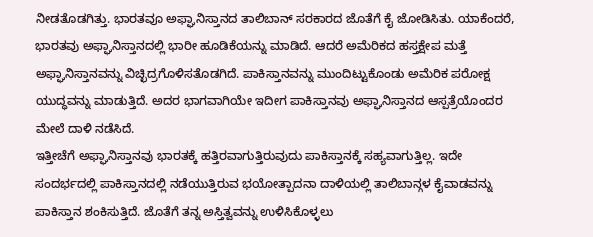ನೀಡತೊಡಗಿತ್ತು. ಭಾರತವೂ ಅಫ್ಘಾನಿಸ್ತಾನದ ತಾಲಿಬಾನ್ ಸರಕಾರದ ಜೊತೆಗೆ ಕೈ ಜೋಡಿಸಿತು. ಯಾಕೆಂದರೆ, ಭಾರತವು ಅಫ್ಘಾನಿಸ್ತಾನದಲ್ಲಿ ಭಾರೀ ಹೂಡಿಕೆಯನ್ನು ಮಾಡಿದೆ. ಆದರೆ ಅಮೆರಿಕದ ಹಸ್ತಕ್ಷೇಪ ಮತ್ತೆ ಅಫ್ಘಾನಿಸ್ತಾನವನ್ನು ವಿಚ್ಛಿದ್ರಗೊಳಿಸತೊಡಗಿದೆ. ಪಾಕಿಸ್ತಾನವನ್ನು ಮುಂದಿಟ್ಟುಕೊಂಡು ಅಮೆರಿಕ ಪರೋಕ್ಷ ಯುದ್ಧವನ್ನು ಮಾಡುತ್ತಿದೆ. ಅದರ ಭಾಗವಾಗಿಯೇ ಇದೀಗ ಪಾಕಿಸ್ತಾನವು ಅಫ್ಘಾನಿಸ್ತಾನದ ಆಸ್ಪತ್ರೆಯೊಂದರ ಮೇಲೆ ದಾಳಿ ನಡೆಸಿದೆ.
ಇತ್ತೀಚೆಗೆ ಅಫ್ಘಾನಿಸ್ತಾನವು ಭಾರತಕ್ಕೆ ಹತ್ತಿರವಾಗುತ್ತಿರುವುದು ಪಾಕಿಸ್ತಾನಕ್ಕೆ ಸಹ್ಯವಾಗುತ್ತಿಲ್ಲ. ಇದೇ ಸಂದರ್ಭದಲ್ಲಿ ಪಾಕಿಸ್ತಾನದಲ್ಲಿ ನಡೆಯುತ್ತಿರುವ ಭಯೋತ್ಪಾದನಾ ದಾಳಿಯಲ್ಲಿ ತಾಲಿಬಾನ್ಗಳ ಕೈವಾಡವನ್ನು ಪಾಕಿಸ್ತಾನ ಶಂಕಿಸುತ್ತಿದೆ. ಜೊತೆಗೆ ತನ್ನ ಅಸ್ತಿತ್ವವನ್ನು ಉಳಿಸಿಕೊಳ್ಳಲು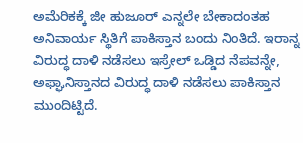ಅಮೆರಿಕಕ್ಕೆ ಜೀ ಹುಜೂರ್ ಎನ್ನಲೇ ಬೇಕಾದಂತಹ ಅನಿವಾರ್ಯ ಸ್ಥಿತಿಗೆ ಪಾಕಿಸ್ತಾನ ಬಂದು ನಿಂತಿದೆ. ಇರಾನ್ನ ವಿರುದ್ಧ ದಾಳಿ ನಡೆಸಲು ಇಸ್ರೇಲ್ ಒಡ್ಡಿದ ನೆಪವನ್ನೇ, ಅಫ್ಘಾನಿಸ್ತಾನದ ವಿರುದ್ಧ ದಾಳಿ ನಡೆಸಲು ಪಾಕಿಸ್ತಾನ ಮುಂದಿಟ್ಟಿದೆ.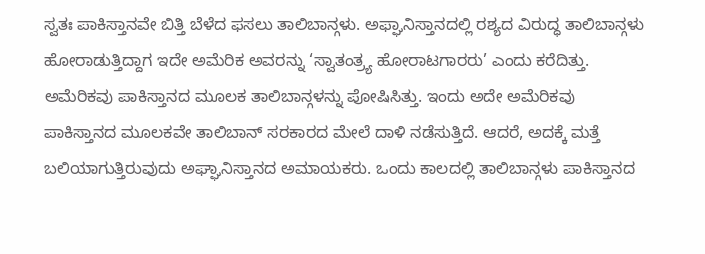ಸ್ವತಃ ಪಾಕಿಸ್ತಾನವೇ ಬಿತ್ತಿ ಬೆಳೆದ ಫಸಲು ತಾಲಿಬಾನ್ಗಳು. ಅಫ್ಘಾನಿಸ್ತಾನದಲ್ಲಿ ರಶ್ಯದ ವಿರುದ್ಧ ತಾಲಿಬಾನ್ಗಳು ಹೋರಾಡುತ್ತಿದ್ದಾಗ ಇದೇ ಅಮೆರಿಕ ಅವರನ್ನು ‘ಸ್ವಾತಂತ್ರ್ಯ ಹೋರಾಟಗಾರರು’ ಎಂದು ಕರೆದಿತ್ತು. ಅಮೆರಿಕವು ಪಾಕಿಸ್ತಾನದ ಮೂಲಕ ತಾಲಿಬಾನ್ಗಳನ್ನು ಪೋಷಿಸಿತ್ತು. ಇಂದು ಅದೇ ಅಮೆರಿಕವು ಪಾಕಿಸ್ತಾನದ ಮೂಲಕವೇ ತಾಲಿಬಾನ್ ಸರಕಾರದ ಮೇಲೆ ದಾಳಿ ನಡೆಸುತ್ತಿದೆ. ಆದರೆ, ಅದಕ್ಕೆ ಮತ್ತೆ ಬಲಿಯಾಗುತ್ತಿರುವುದು ಅಘ್ಘಾನಿಸ್ತಾನದ ಅಮಾಯಕರು. ಒಂದು ಕಾಲದಲ್ಲಿ ತಾಲಿಬಾನ್ಗಳು ಪಾಕಿಸ್ತಾನದ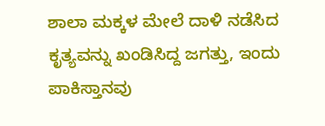ಶಾಲಾ ಮಕ್ಕಳ ಮೇಲೆ ದಾಳಿ ನಡೆಸಿದ ಕೃತ್ಯವನ್ನು ಖಂಡಿಸಿದ್ದ ಜಗತ್ತು, ಇಂದು ಪಾಕಿಸ್ತಾನವು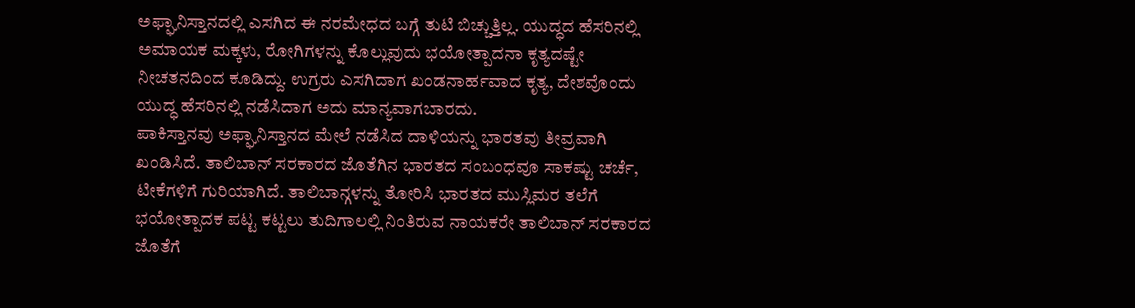ಅಫ್ಘಾನಿಸ್ತಾನದಲ್ಲಿ ಎಸಗಿದ ಈ ನರಮೇಧದ ಬಗ್ಗೆ ತುಟಿ ಬಿಚ್ಚುತ್ತಿಲ್ಲ. ಯುದ್ಧದ ಹೆಸರಿನಲ್ಲಿ ಅಮಾಯಕ ಮಕ್ಕಳು, ರೋಗಿಗಳನ್ನು ಕೊಲ್ಲುವುದು ಭಯೋತ್ಪಾದನಾ ಕೃತ್ಯದಷ್ಟೇ ನೀಚತನದಿಂದ ಕೂಡಿದ್ದು. ಉಗ್ರರು ಎಸಗಿದಾಗ ಖಂಡನಾರ್ಹವಾದ ಕೃತ್ಯ, ದೇಶವೊಂದು ಯುದ್ಧ ಹೆಸರಿನಲ್ಲಿ ನಡೆಸಿದಾಗ ಅದು ಮಾನ್ಯವಾಗಬಾರದು.
ಪಾಕಿಸ್ತಾನವು ಅಫ್ಘಾನಿಸ್ತಾನದ ಮೇಲೆ ನಡೆಸಿದ ದಾಳಿಯನ್ನು ಭಾರತವು ತೀವ್ರವಾಗಿ ಖಂಡಿಸಿದೆ. ತಾಲಿಬಾನ್ ಸರಕಾರದ ಜೊತೆಗಿನ ಭಾರತದ ಸಂಬಂಧವೂ ಸಾಕಷ್ಟು ಚರ್ಚೆ, ಟೀಕೆಗಳಿಗೆ ಗುರಿಯಾಗಿದೆ. ತಾಲಿಬಾನ್ಗಳನ್ನು ತೋರಿಸಿ ಭಾರತದ ಮುಸ್ಲಿಮರ ತಲೆಗೆ ಭಯೋತ್ಪಾದಕ ಪಟ್ಟ ಕಟ್ಟಲು ತುದಿಗಾಲಲ್ಲಿ ನಿಂತಿರುವ ನಾಯಕರೇ ತಾಲಿಬಾನ್ ಸರಕಾರದ ಜೊತೆಗೆ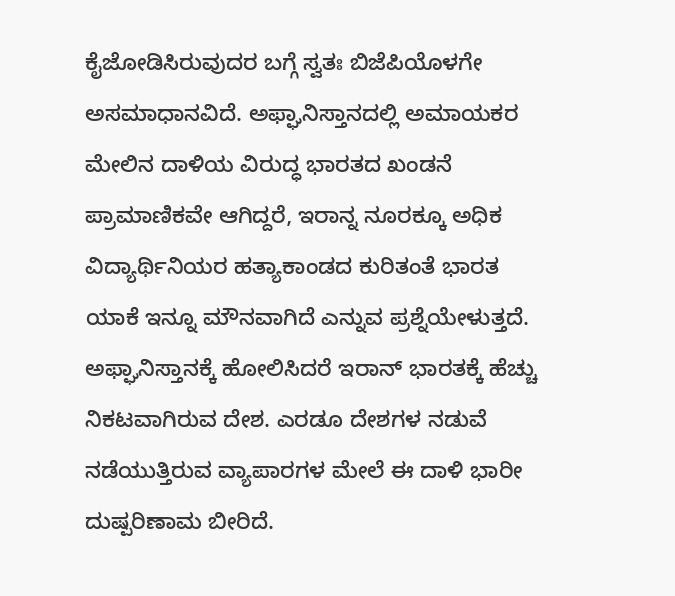ಕೈಜೋಡಿಸಿರುವುದರ ಬಗ್ಗೆ ಸ್ವತಃ ಬಿಜೆಪಿಯೊಳಗೇ ಅಸಮಾಧಾನವಿದೆ. ಅಫ್ಘಾನಿಸ್ತಾನದಲ್ಲಿ ಅಮಾಯಕರ ಮೇಲಿನ ದಾಳಿಯ ವಿರುದ್ಧ ಭಾರತದ ಖಂಡನೆ ಪ್ರಾಮಾಣಿಕವೇ ಆಗಿದ್ದರೆ, ಇರಾನ್ನ ನೂರಕ್ಕೂ ಅಧಿಕ ವಿದ್ಯಾರ್ಥಿನಿಯರ ಹತ್ಯಾಕಾಂಡದ ಕುರಿತಂತೆ ಭಾರತ ಯಾಕೆ ಇನ್ನೂ ಮೌನವಾಗಿದೆ ಎನ್ನುವ ಪ್ರಶ್ನೆಯೇಳುತ್ತದೆ. ಅಫ್ಘಾನಿಸ್ತಾನಕ್ಕೆ ಹೋಲಿಸಿದರೆ ಇರಾನ್ ಭಾರತಕ್ಕೆ ಹೆಚ್ಚು ನಿಕಟವಾಗಿರುವ ದೇಶ. ಎರಡೂ ದೇಶಗಳ ನಡುವೆ ನಡೆಯುತ್ತಿರುವ ವ್ಯಾಪಾರಗಳ ಮೇಲೆ ಈ ದಾಳಿ ಭಾರೀ ದುಷ್ಪರಿಣಾಮ ಬೀರಿದೆ.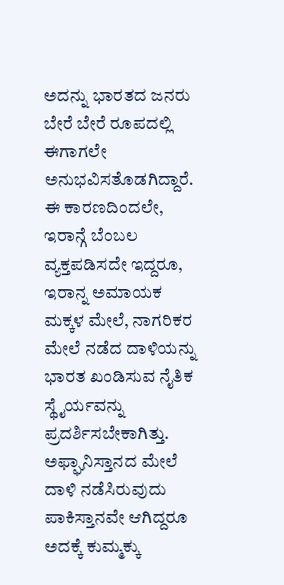ಅದನ್ನು ಭಾರತದ ಜನರು ಬೇರೆ ಬೇರೆ ರೂಪದಲ್ಲಿ ಈಗಾಗಲೇ ಅನುಭವಿಸತೊಡಗಿದ್ದಾರೆ. ಈ ಕಾರಣದಿಂದಲೇ, ಇರಾನ್ಗೆ ಬೆಂಬಲ ವ್ಯಕ್ತಪಡಿಸದೇ ಇದ್ದರೂ, ಇರಾನ್ನ ಅಮಾಯಕ ಮಕ್ಕಳ ಮೇಲೆ, ನಾಗರಿಕರ ಮೇಲೆ ನಡೆದ ದಾಳಿಯನ್ನು ಭಾರತ ಖಂಡಿಸುವ ನೈತಿಕ ಸ್ಥೈರ್ಯವನ್ನು ಪ್ರದರ್ಶಿಸಬೇಕಾಗಿತ್ತು. ಅಫ್ಘಾನಿಸ್ತಾನದ ಮೇಲೆ ದಾಳಿ ನಡೆಸಿರುವುದು ಪಾಕಿಸ್ತಾನವೇ ಆಗಿದ್ದರೂ ಅದಕ್ಕೆ ಕುಮ್ಮಕ್ಕು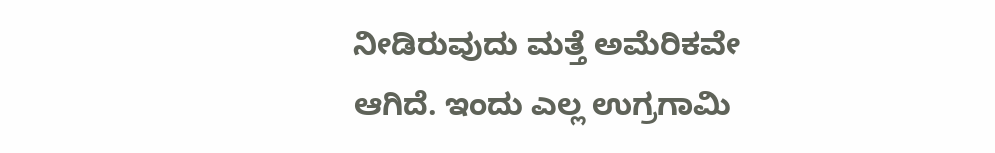ನೀಡಿರುವುದು ಮತ್ತೆ ಅಮೆರಿಕವೇ ಆಗಿದೆ. ಇಂದು ಎಲ್ಲ ಉಗ್ರಗಾಮಿ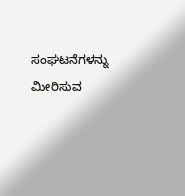ಸಂಘಟನೆಗಳನ್ನು ಮೀರಿಸುವ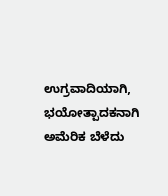ಉಗ್ರವಾದಿಯಾಗಿ, ಭಯೋತ್ಪಾದಕನಾಗಿ ಅಮೆರಿಕ ಬೆಳೆದು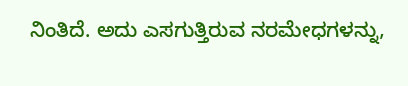ನಿಂತಿದೆ. ಅದು ಎಸಗುತ್ತಿರುವ ನರಮೇಧಗಳನ್ನು,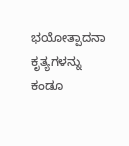ಭಯೋತ್ಪಾದನಾ ಕೃತ್ಯಗಳನ್ನು ಕಂಡೂ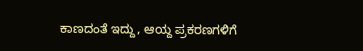ಕಾಣದಂತೆ ಇದ್ದು, ಆಯ್ದ ಪ್ರಕರಣಗಳಿಗೆ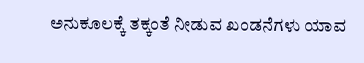ಅನುಕೂಲಕ್ಕೆ ತಕ್ಕಂತೆ ನೀಡುವ ಖಂಡನೆಗಳು ಯಾವ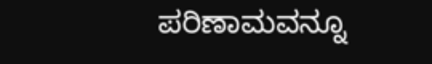ಪರಿಣಾಮವನ್ನೂ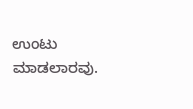ಉಂಟು ಮಾಡಲಾರವು.